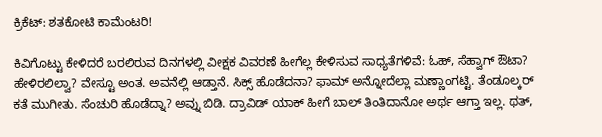ಕ್ರಿಕೆಟ್‌: ಶತಕೋಟಿ ಕಾಮೆಂಟರಿ!

ಕಿವಿಗೊಟ್ಟು ಕೇಳಿದರೆ ಬರಲಿರುವ ದಿನಗಳಲ್ಲಿ ವೀಕ್ಷಕ ವಿವರಣೆ ಹೀಗೆಲ್ಲ ಕೇಳಿಸುವ ಸಾಧ್ಯತೆಗಳಿವೆ: ಓಹ್‌, ಸೆಹ್ವಾಗ್‌ ಔಟಾ? ಹೇಳಿರಲಿಲ್ವಾ? ವೇಸ್ಟೂ ಅಂತ. ಅವನೆಲ್ಲಿ ಆಡ್ತಾನೆ. ಸಿಕ್ಸ್‌ ಹೊಡೆದನಾ? ಫಾಮ್‌ ಅನ್ನೋದೆಲ್ಲಾ ಮಣ್ಣಾಂಗಟ್ಟಿ. ತೆಂಡೂಲ್ಕರ್‌ ಕತೆ ಮುಗೀತು. ಸೆಂಚುರಿ ಹೊಡೆದ್ನಾ? ಅವ್ನು ಬಿಡಿ. ದ್ರಾವಿಡ್‌ ಯಾಕ್‌ ಹೀಗೆ ಬಾಲ್‌ ತಿಂತಿದಾನೋ ಅರ್ಥ ಆಗ್ತಾ ಇಲ್ಲ. ಥತ್‌,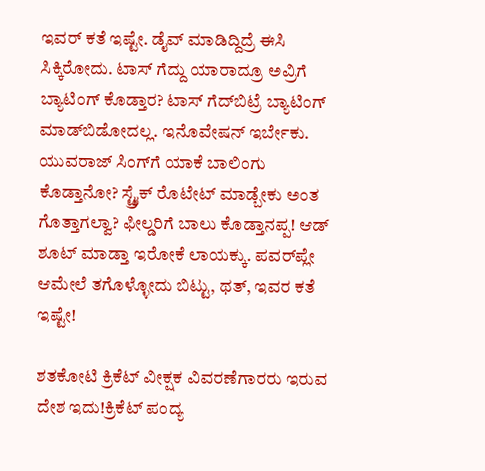ಇವರ್‌ ಕತೆ ಇಷ್ಟೇ. ಡೈವ್‌ ಮಾಡಿದ್ದಿದ್ರೆ ಈಸಿ ಸಿಕ್ಕಿರೋದು. ಟಾಸ್‌ ಗೆದ್ದು ಯಾರಾದ್ರೂ ಅವ್ರಿಗೆ ಬ್ಯಾಟಿಂಗ್‌ ಕೊಡ್ತಾರ? ಟಾಸ್‌ ಗೆದ್‌ಬಿಟ್ರೆ ಬ್ಯಾಟಿಂಗ್‌ ಮಾಡ್‌ಬಿಡೋದಲ್ಲ. ಇನೊವೇಷನ್‌ ಇರ್ಬೇಕು. ಯುವರಾಜ್‌ ಸಿಂಗ್‌ಗೆ ಯಾಕೆ ಬಾಲಿಂಗು ಕೊಡ್ತಾನೋ? ಸ್ಟ್ರೈಕ್‌ ರೊಟೇಟ್‌ ಮಾಡ್ಬೇಕು ಅಂತ ಗೊತ್ತಾಗಲ್ವಾ? ಫೀಲ್ಡರಿಗೆ ಬಾಲು ಕೊಡ್ತಾನಪ್ಪ! ಆಡ್‌ ಶೂಟ್‌ ಮಾಡ್ತಾ ಇರೋಕೆ ಲಾಯಕ್ಕು. ಪವರ್‌ಪ್ಲೇ ಆಮೇಲೆ ತಗೊಳ್ಳೋದು ಬಿಟ್ಟು, ಥತ್‌, ಇವರ ಕತೆ ಇಷ್ಟೇ!

ಶತಕೋಟಿ ಕ್ರಿಕೆಟ್‌ ವೀಕ್ಷಕ ವಿವರಣೆಗಾರರು ಇರುವ ದೇಶ ಇದು!ಕ್ರಿಕೆಟ್‌ ಪಂದ್ಯ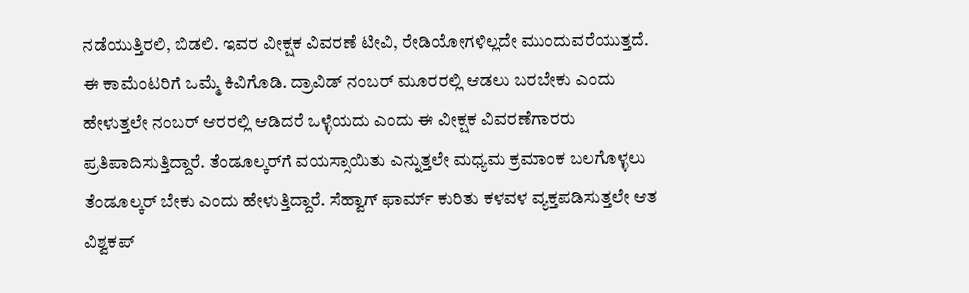ನಡೆಯುತ್ತಿರಲಿ, ಬಿಡಲಿ. ಇವರ ವೀಕ್ಷಕ ವಿವರಣೆ ಟೀವಿ, ರೇಡಿಯೋಗಳಿಲ್ಲದೇ ಮುಂದುವರೆಯುತ್ತದೆ. ಈ ಕಾಮೆಂಟರಿಗೆ ಒಮ್ಮೆ ಕಿವಿಗೊಡಿ. ದ್ರಾವಿಡ್‌ ನಂಬರ್‌ ಮೂರರಲ್ಲಿ ಆಡಲು ಬರಬೇಕು ಎಂದು ಹೇಳುತ್ತಲೇ ನಂಬರ್‌ ಆರರಲ್ಲಿ ಆಡಿದರೆ ಒಳ್ಳೆಯದು ಎಂದು ಈ ವೀಕ್ಷಕ ವಿವರಣೆಗಾರರು ಪ್ರತಿಪಾದಿಸುತ್ತಿದ್ದಾರೆ. ತೆಂಡೂಲ್ಕರ್‌ಗೆ ವಯಸ್ಸಾಯಿತು ಎನ್ನುತ್ತಲೇ ಮಧ್ಯಮ ಕ್ರಮಾಂಕ ಬಲಗೊಳ್ಳಲು ತೆಂಡೂಲ್ಕರ್‌ ಬೇಕು ಎಂದು ಹೇಳುತ್ತಿದ್ದಾರೆ. ಸೆಹ್ವಾಗ್‌ ಫಾರ್ಮ್‌ ಕುರಿತು ಕಳವಳ ವ್ಯಕ್ತಪಡಿಸುತ್ತಲೇ ಆತ ವಿಶ್ವಕಪ್‌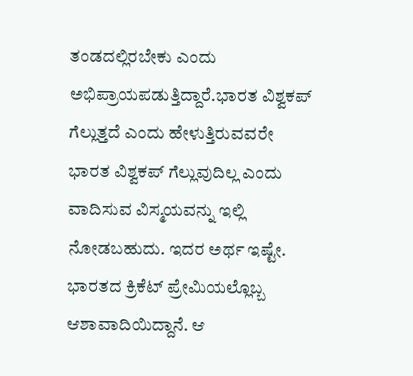ತಂಡದಲ್ಲಿರಬೇಕು ಎಂದು ಅಭಿಪ್ರಾಯಪಡುತ್ತಿದ್ದಾರೆ.ಭಾರತ ವಿಶ್ವಕಪ್‌ ಗೆಲ್ಲುತ್ತದೆ ಎಂದು ಹೇಳುತ್ತಿರುವವರೇ ಭಾರತ ವಿಶ್ವಕಪ್‌ ಗೆಲ್ಲುವುದಿಲ್ಲ ಎಂದು ವಾದಿಸುವ ವಿಸ್ಮಯವನ್ನು ಇಲ್ಲಿ ನೋಡಬಹುದು. ಇದರ ಅರ್ಥ ಇಷ್ಟೇ. ಭಾರತದ ಕ್ರಿಕೆಟ್‌ ಪ್ರೇಮಿಯಲ್ಲೊಬ್ಬ ಆಶಾವಾದಿಯಿದ್ದಾನೆ. ಆ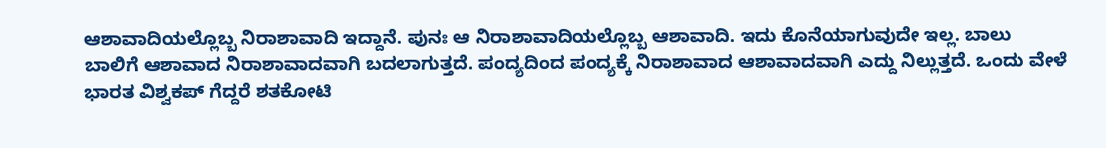ಆಶಾವಾದಿಯಲ್ಲೊಬ್ಬ ನಿರಾಶಾವಾದಿ ಇದ್ದಾನೆ. ಪುನಃ ಆ ನಿರಾಶಾವಾದಿಯಲ್ಲೊಬ್ಬ ಆಶಾವಾದಿ. ಇದು ಕೊನೆಯಾಗುವುದೇ ಇಲ್ಲ. ಬಾಲು ಬಾಲಿಗೆ ಆಶಾವಾದ ನಿರಾಶಾವಾದವಾಗಿ ಬದಲಾಗುತ್ತದೆ. ಪಂದ್ಯದಿಂದ ಪಂದ್ಯಕ್ಕೆ ನಿರಾಶಾವಾದ ಆಶಾವಾದವಾಗಿ ಎದ್ದು ನಿಲ್ಲುತ್ತದೆ. ಒಂದು ವೇಳೆ ಭಾರತ ವಿಶ್ವಕಪ್‌ ಗೆದ್ದರೆ ಶತಕೋಟಿ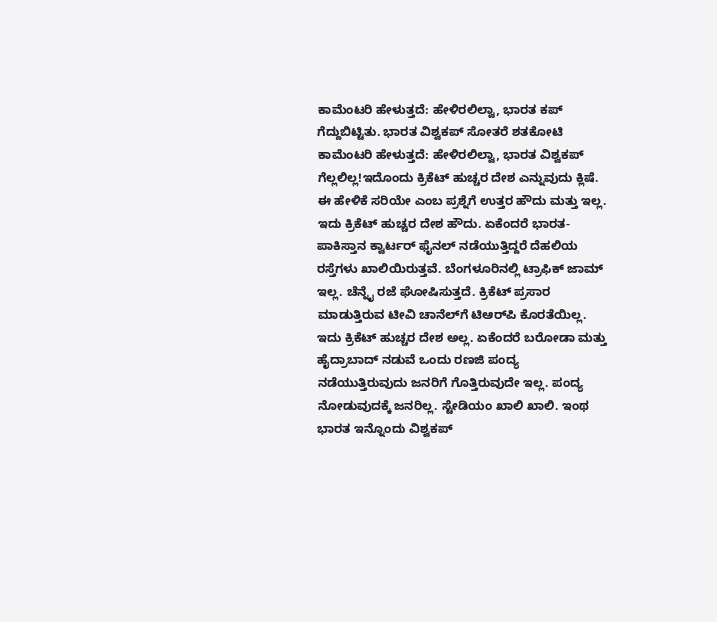ಕಾಮೆಂಟರಿ ಹೇಳುತ್ತದೆ: ಹೇಳಿರಲಿಲ್ವಾ, ಭಾರತ ಕಪ್‌ ಗೆದ್ದುಬಿಟ್ಟಿತು. ಭಾರತ ವಿಶ್ವಕಪ್‌ ಸೋತರೆ ಶತಕೋಟಿ ಕಾಮೆಂಟರಿ ಹೇಳುತ್ತದೆ: ಹೇಳಿರಲಿಲ್ವಾ, ಭಾರತ ವಿಶ್ವಕಪ್‌ ಗೆಲ್ಲಲಿಲ್ಲ!ಇದೊಂದು ಕ್ರಿಕೆಟ್‌ ಹುಚ್ಚರ ದೇಶ ಎನ್ನುವುದು ಕ್ಲಿಷೆ. ಈ ಹೇಳಿಕೆ ಸರಿಯೇ ಎಂಬ ಪ್ರಶ್ನೆಗೆ ಉತ್ತರ ಹೌದು ಮತ್ತು ಇಲ್ಲ. ಇದು ಕ್ರಿಕೆಟ್‌ ಹುಚ್ಚರ ದೇಶ ಹೌದು. ಏಕೆಂದರೆ ಭಾರತ-ಪಾಕಿಸ್ತಾನ ಕ್ವಾರ್ಟರ್‌ ಫೈನಲ್‌ ನಡೆಯುತ್ತಿದ್ದರೆ ದೆಹಲಿಯ ರಸ್ತೆಗಳು ಖಾಲಿಯಿರುತ್ತವೆ. ಬೆಂಗಳೂರಿನಲ್ಲಿ ಟ್ರಾಫಿಕ್‌ ಜಾಮ್‌ ಇಲ್ಲ. ಚೆನ್ನೈ ರಜೆ ಘೋಷಿಸುತ್ತದೆ. ಕ್ರಿಕೆಟ್‌ ಪ್ರಸಾರ ಮಾಡುತ್ತಿರುವ ಟೀವಿ ಚಾನೆಲ್‌ಗೆ ಟಿಆರ್‌ಪಿ ಕೊರತೆಯಿಲ್ಲ. ಇದು ಕ್ರಿಕೆಟ್‌ ಹುಚ್ಚರ ದೇಶ ಅಲ್ಲ. ಏಕೆಂದರೆ ಬರೋಡಾ ಮತ್ತು ಹೈದ್ರಾಬಾದ್‌ ನಡುವೆ ಒಂದು ರಣಜಿ ಪಂದ್ಯ ನಡೆಯುತ್ತಿರುವುದು ಜನರಿಗೆ ಗೊತ್ತಿರುವುದೇ ಇಲ್ಲ. ಪಂದ್ಯ ನೋಡುವುದಕ್ಕೆ ಜನರಿಲ್ಲ. ಸ್ಟೇಡಿಯಂ ಖಾಲಿ ಖಾಲಿ. ಇಂಥ ಭಾರತ ಇನ್ನೊಂದು ವಿಶ್ವಕಪ್‌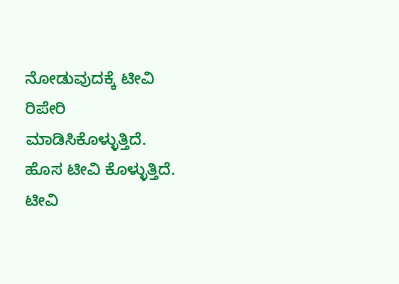ನೋಡುವುದಕ್ಕೆ ಟೀವಿ ರಿಪೇರಿ ಮಾಡಿಸಿಕೊಳ್ಳುತ್ತಿದೆ. ಹೊಸ ಟೀವಿ ಕೊಳ್ಳುತ್ತಿದೆ. ಟೀವಿ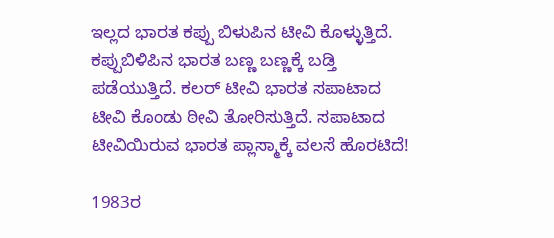ಇಲ್ಲದ ಭಾರತ ಕಪ್ಪು ಬಿಳುಪಿನ ಟೀವಿ ಕೊಳ್ಳುತ್ತಿದೆ. ಕಪ್ಪುಬಿಳಿಪಿನ ಭಾರತ ಬಣ್ಣ ಬಣ್ಣಕ್ಕೆ ಬಡ್ತಿ ಪಡೆಯುತ್ತಿದೆ. ಕಲರ್‌ ಟೀವಿ ಭಾರತ ಸಪಾಟಾದ ಟೀವಿ ಕೊಂಡು ಠೀವಿ ತೋರಿಸುತ್ತಿದೆ. ಸಪಾಟಾದ ಟೀವಿಯಿರುವ ಭಾರತ ಪ್ಲಾಸ್ಮಾಕ್ಕೆ ವಲಸೆ ಹೊರಟಿದೆ!

1983ರ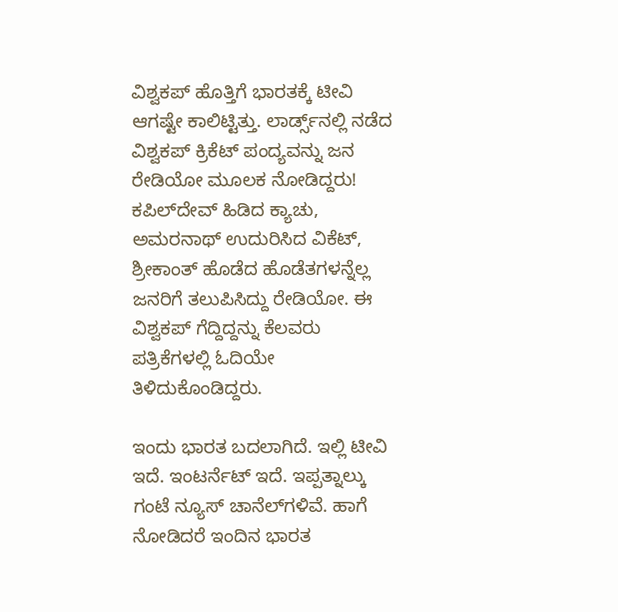ವಿಶ್ವಕಪ್‌ ಹೊತ್ತಿಗೆ ಭಾರತಕ್ಕೆ ಟೀವಿ ಆಗಷ್ಟೇ ಕಾಲಿಟ್ಟಿತ್ತು. ಲಾರ್ಡ್ಸ್‌ನಲ್ಲಿ ನಡೆದ ವಿಶ್ವಕಪ್‌ ಕ್ರಿಕೆಟ್‌ ಪಂದ್ಯವನ್ನು ಜನ ರೇಡಿಯೋ ಮೂಲಕ ನೋಡಿದ್ದರು! ಕಪಿಲ್‌ದೇವ್‌ ಹಿಡಿದ ಕ್ಯಾಚು, ಅಮರನಾಥ್‌ ಉದುರಿಸಿದ ವಿಕೆಟ್‌, ಶ್ರೀಕಾಂತ್‌ ಹೊಡೆದ ಹೊಡೆತಗಳನ್ನೆಲ್ಲ ಜನರಿಗೆ ತಲುಪಿಸಿದ್ದು ರೇಡಿಯೋ. ಈ ವಿಶ್ವಕಪ್‌ ಗೆದ್ದಿದ್ದನ್ನು ಕೆಲವರು ಪತ್ರಿಕೆಗಳಲ್ಲಿ ಓದಿಯೇ ತಿಳಿದುಕೊಂಡಿದ್ದರು.

ಇಂದು ಭಾರತ ಬದಲಾಗಿದೆ. ಇಲ್ಲಿ ಟೀವಿ ಇದೆ. ಇಂಟರ್ನೆಟ್‌ ಇದೆ. ಇಪ್ಪತ್ನಾಲ್ಕು ಗಂಟೆ ನ್ಯೂಸ್‌ ಚಾನೆಲ್‌ಗಳಿವೆ. ಹಾಗೆ ನೋಡಿದರೆ ಇಂದಿನ ಭಾರತ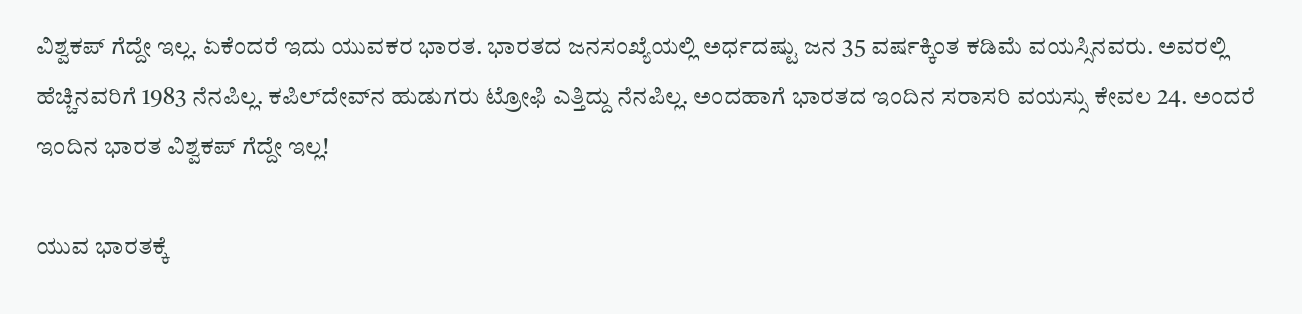ವಿಶ್ವಕಪ್‌ ಗೆದ್ದೇ ಇಲ್ಲ. ಏಕೆಂದರೆ ಇದು ಯುವಕರ ಭಾರತ. ಭಾರತದ ಜನಸಂಖ್ಯೆಯಲ್ಲಿ ಅರ್ಧದಷ್ಟು ಜನ 35 ವರ್ಷಕ್ಕಿಂತ ಕಡಿಮೆ ವಯಸ್ಸಿನವರು. ಅವರಲ್ಲಿ ಹೆಚ್ಚಿನವರಿಗೆ 1983 ನೆನಪಿಲ್ಲ. ಕಪಿಲ್‌ದೇವ್‌ನ ಹುಡುಗರು ಟ್ರೋಫಿ ಎತ್ತಿದ್ದು ನೆನಪಿಲ್ಲ. ಅಂದಹಾಗೆ ಭಾರತದ ಇಂದಿನ ಸರಾಸರಿ ವಯಸ್ಸು ಕೇವಲ 24. ಅಂದರೆ ಇಂದಿನ ಭಾರತ ವಿಶ್ವಕಪ್‌ ಗೆದ್ದೇ ಇಲ್ಲ!

ಯುವ ಭಾರತಕ್ಕೆ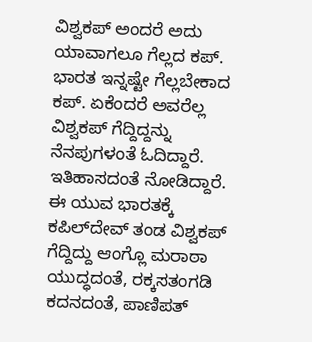ವಿಶ್ವಕಪ್‌ ಅಂದರೆ ಅದು ಯಾವಾಗಲೂ ಗೆಲ್ಲದ ಕಪ್‌. ಭಾರತ ಇನ್ನಷ್ಟೇ ಗೆಲ್ಲಬೇಕಾದ ಕಪ್‌. ಏಕೆಂದರೆ ಅವರೆಲ್ಲ ವಿಶ್ವಕಪ್‌ ಗೆದ್ದಿದ್ದನ್ನು ನೆನಪುಗಳಂತೆ ಓದಿದ್ದಾರೆ. ಇತಿಹಾಸದಂತೆ ನೋಡಿದ್ದಾರೆ. ಈ ಯುವ ಭಾರತಕ್ಕೆ ಕಪಿಲ್‌ದೇವ್‌ ತಂಡ ವಿಶ್ವಕಪ್‌ ಗೆದ್ದಿದ್ದು ಆಂಗ್ಲೊ ಮರಾಠಾ ಯುದ್ಧದಂತೆ, ರಕ್ಕಸತಂಗಡಿ ಕದನದಂತೆ, ಪಾಣಿಪತ್‌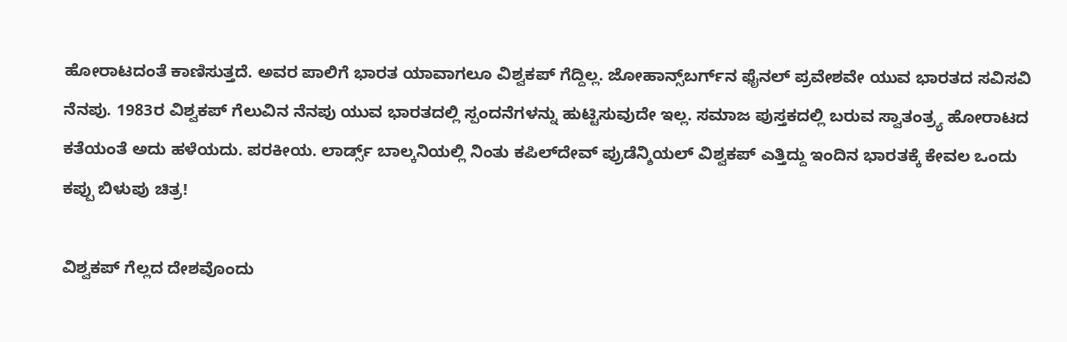ಹೋರಾಟದಂತೆ ಕಾಣಿಸುತ್ತದೆ. ಅವರ ಪಾಲಿಗೆ ಭಾರತ ಯಾವಾಗಲೂ ವಿಶ್ವಕಪ್‌ ಗೆದ್ದಿಲ್ಲ. ಜೋಹಾನ್ಸ್‌ಬರ್ಗ್‌ನ ಫೈನಲ್‌ ಪ್ರವೇಶವೇ ಯುವ ಭಾರತದ ಸವಿಸವಿ ನೆನಪು. 1983ರ ವಿಶ್ವಕಪ್‌ ಗೆಲುವಿನ ನೆನಪು ಯುವ ಭಾರತದಲ್ಲಿ ಸ್ಪಂದನೆಗಳನ್ನು ಹುಟ್ಟಿಸುವುದೇ ಇಲ್ಲ. ಸಮಾಜ ಪುಸ್ತಕದಲ್ಲಿ ಬರುವ ಸ್ವಾತಂತ್ರ್ಯ ಹೋರಾಟದ ಕತೆಯಂತೆ ಅದು ಹಳೆಯದು. ಪರಕೀಯ. ಲಾರ್ಡ್ಸ್‌ ಬಾಲ್ಕನಿಯಲ್ಲಿ ನಿಂತು ಕಪಿಲ್‌ದೇವ್‌ ಪ್ರುಡೆನ್ಶಿಯಲ್‌ ವಿಶ್ವಕಪ್‌ ಎತ್ತಿದ್ದು ಇಂದಿನ ಭಾರತಕ್ಕೆ ಕೇವಲ ಒಂದು ಕಪ್ಪು ಬಿಳುಪು ಚಿತ್ರ!

ವಿಶ್ವಕಪ್‌ ಗೆಲ್ಲದ ದೇಶವೊಂದು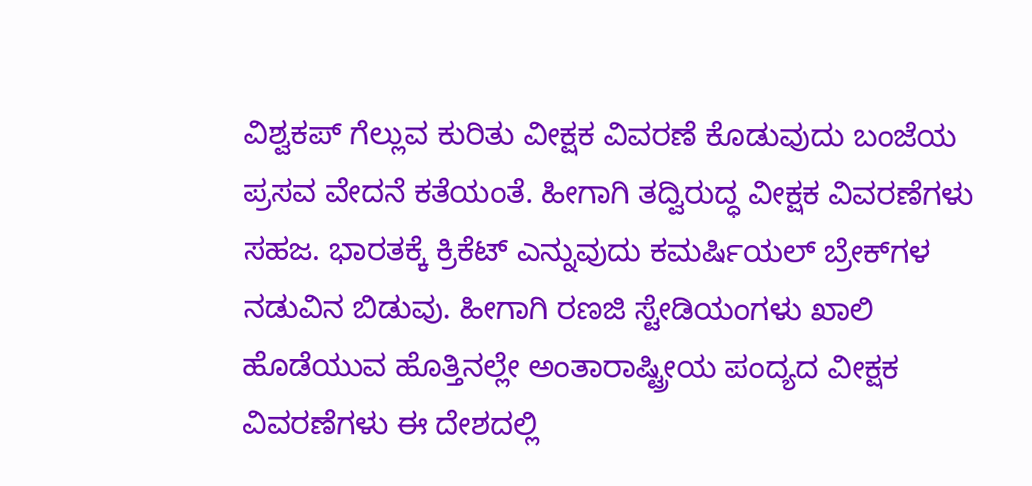ವಿಶ್ವಕಪ್‌ ಗೆಲ್ಲುವ ಕುರಿತು ವೀಕ್ಷಕ ವಿವರಣೆ ಕೊಡುವುದು ಬಂಜೆಯ ಪ್ರಸವ ವೇದನೆ ಕತೆಯಂತೆ. ಹೀಗಾಗಿ ತದ್ವಿರುದ್ಧ ವೀಕ್ಷಕ ವಿವರಣೆಗಳು ಸಹಜ. ಭಾರತಕ್ಕೆ ಕ್ರಿಕೆಟ್‌ ಎನ್ನುವುದು ಕಮರ್ಷಿಯಲ್‌ ಬ್ರೇಕ್‌ಗಳ ನಡುವಿನ ಬಿಡುವು. ಹೀಗಾಗಿ ರಣಜಿ ಸ್ಟೇಡಿಯಂಗಳು ಖಾಲಿ ಹೊಡೆಯುವ ಹೊತ್ತಿನಲ್ಲೇ ಅಂತಾರಾಷ್ಟ್ರೀಯ ಪಂದ್ಯದ ವೀಕ್ಷಕ ವಿವರಣೆಗಳು ಈ ದೇಶದಲ್ಲಿ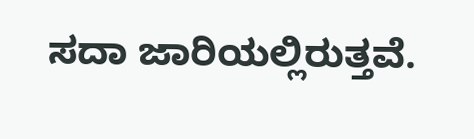ಸದಾ ಜಾರಿಯಲ್ಲಿರುತ್ತವೆ.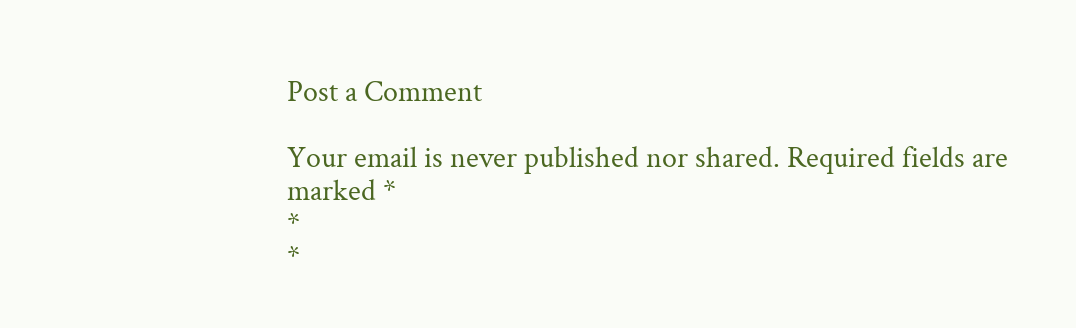Post a Comment

Your email is never published nor shared. Required fields are marked *
*
*